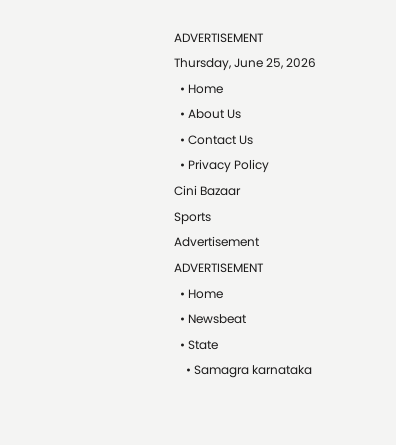ADVERTISEMENT
Thursday, June 25, 2026
  • Home
  • About Us
  • Contact Us
  • Privacy Policy
Cini Bazaar
Sports
Advertisement
ADVERTISEMENT
  • Home
  • Newsbeat
  • State
    • Samagra karnataka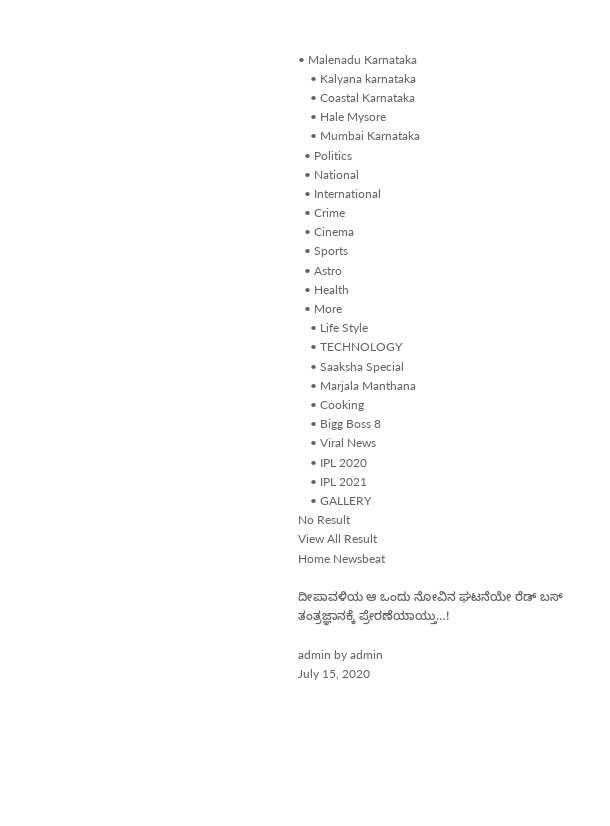• Malenadu Karnataka
    • Kalyana karnataka
    • Coastal Karnataka
    • Hale Mysore
    • Mumbai Karnataka
  • Politics
  • National
  • International
  • Crime
  • Cinema
  • Sports
  • Astro
  • Health
  • More
    • Life Style
    • TECHNOLOGY
    • Saaksha Special
    • Marjala Manthana
    • Cooking
    • Bigg Boss 8
    • Viral News
    • IPL 2020
    • IPL 2021
    • GALLERY
No Result
View All Result
Home Newsbeat

ದೀಪಾವಳಿಯ ಆ ಒಂದು ನೋವಿನ ಘಟನೆಯೇ ರೆಡ್ ಬಸ್ ತಂತ್ರಜ್ಞಾನಕ್ಕೆ ಪ್ರೇರಣೆಯಾಯ್ತು…!

admin by admin
July 15, 2020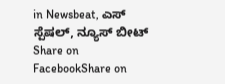in Newsbeat, ಎಸ್ ಸ್ಪೆಷಲ್, ನ್ಯೂಸ್ ಬೀಟ್
Share on FacebookShare on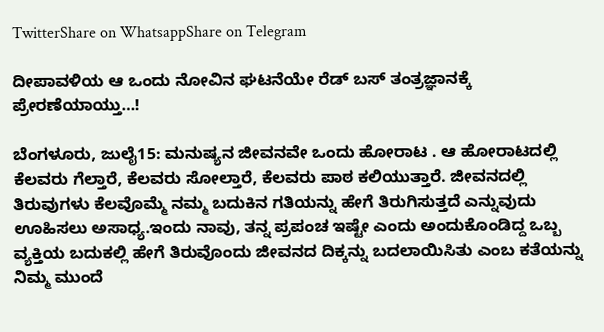TwitterShare on WhatsappShare on Telegram

ದೀಪಾವಳಿಯ ಆ ಒಂದು ನೋವಿನ ಘಟನೆಯೇ ರೆಡ್ ಬಸ್ ತಂತ್ರಜ್ಞಾನಕ್ಕೆ ಪ್ರೇರಣೆಯಾಯ್ತು…!

ಬೆಂಗಳೂರು, ಜುಲೈ15: ಮನುಷ್ಯನ ಜೀವನವೇ ಒಂದು ಹೋರಾಟ . ಆ ಹೋರಾಟದಲ್ಲಿ ಕೆಲವರು ಗೆಲ್ತಾರೆ, ಕೆಲವರು ಸೋಲ್ತಾರೆ, ಕೆಲವರು ಪಾಠ ಕಲಿಯುತ್ತಾರೆ. ಜೀವನದಲ್ಲಿ ತಿರುವುಗಳು ಕೆಲವೊಮ್ಮೆ ನಮ್ಮ ಬದುಕಿನ ಗತಿಯನ್ನು ಹೇಗೆ ತಿರುಗಿಸುತ್ತದೆ ಎನ್ನುವುದು ಊಹಿಸಲು ಅಸಾಧ್ಯ.ಇಂದು ನಾವು, ತನ್ನ ಪ್ರಪಂಚ ಇಷ್ಟೇ ಎಂದು ಅಂದುಕೊಂಡಿದ್ದ ಒಬ್ಬ ವ್ಯಕ್ತಿಯ ಬದುಕಲ್ಲಿ ಹೇಗೆ ತಿರುವೊಂದು ಜೀವನದ ದಿಕ್ಕನ್ನು ಬದಲಾಯಿಸಿತು ಎಂಬ ಕತೆಯನ್ನು ನಿಮ್ಮ ಮುಂದೆ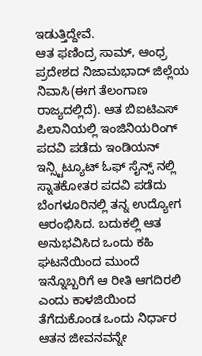ಇಡುತ್ತಿದ್ದೇವೆ.
ಆತ ಫಣಿಂದ್ರ ಸಾಮ್, ಆಂ‌ಧ್ರ ಪ್ರದೇಶದ ನಿಜಾಮಭಾದ್ ಜಿಲ್ಲೆಯ ನಿವಾಸಿ(ಈಗ ತೆಲಂಗಾಣ ರಾಜ್ಯದಲ್ಲಿದೆ). ಆತ ಬಿಐಟಿಎಸ್ ಪಿಲಾನಿಯಲ್ಲಿ ಇಂಜಿನಿಯರಿಂಗ್ ಪದವಿ ಪಡೆದು ಇಂಡಿಯನ್ ಇನ್ಸ್ಟಿಟ್ಯೂಟ್ ಓಫ್ ಸೈನ್ಸ್ ನಲ್ಲಿ ಸ್ನಾತಕೋತರ ಪದವಿ ಪಡೆದು ಬೆಂಗಳೂರಿನಲ್ಲಿ ತನ್ನ ಉದ್ಯೋಗ ಆರಂಭಿಸಿದ. ಬದುಕಲ್ಲಿ ಆತ ಅನುಭವಿಸಿದ ಒಂದು ಕಹಿ ಘಟನೆಯಿಂದ ಮುಂದೆ ಇನ್ನೊಬ್ಬರಿಗೆ ಆ ರೀತಿ ಆಗದಿರಲಿ ಎಂದು ಕಾಳಜಿಯಿಂದ ತೆಗೆದುಕೊಂಡ ಒಂದು ನಿರ್ಧಾರ ಆತನ ಜೀವನವನ್ನೇ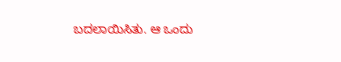ಬದಲಾಯಿಸಿತು. ಆ ಒಂದು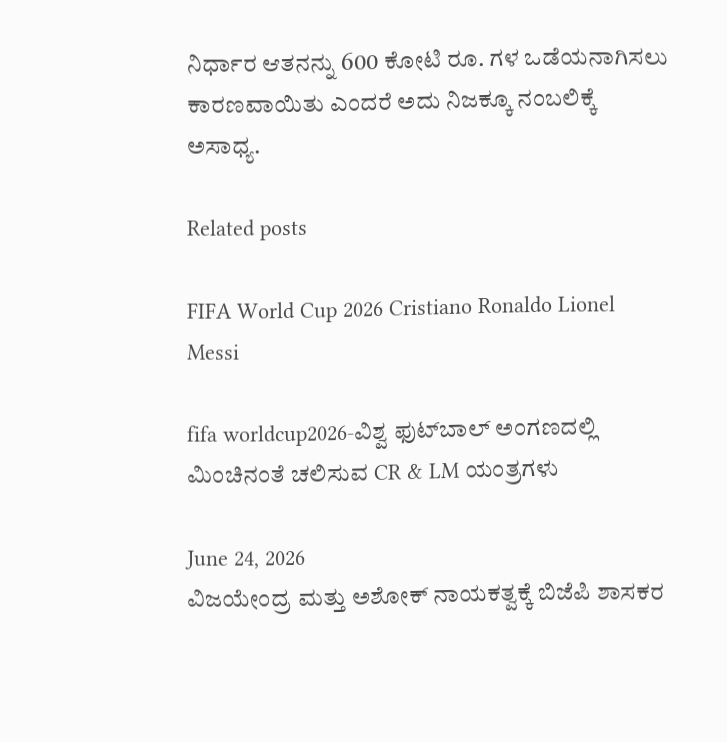ನಿರ್ಧಾರ ಆತನನ್ನು 600 ಕೋಟಿ ರೂ. ಗಳ ಒಡೆಯನಾಗಿಸಲು ಕಾರಣವಾಯಿತು ಎಂದರೆ ಅದು ನಿಜಕ್ಕೂ ನಂಬಲಿಕ್ಕೆ ಅಸಾಧ್ಯ.

Related posts

FIFA World Cup 2026 Cristiano Ronaldo Lionel Messi

fifa worldcup2026-ವಿಶ್ವ ಫುಟ್‍ಬಾಲ್ ಅಂಗಣದಲ್ಲಿ ಮಿಂಚಿನಂತೆ ಚಲಿಸುವ CR & LM ಯಂತ್ರಗಳು

June 24, 2026
ವಿಜಯೇಂದ್ರ ಮತ್ತು ಅಶೋಕ್ ನಾಯಕತ್ವಕ್ಕೆ ಬಿಜೆಪಿ ಶಾಸಕರ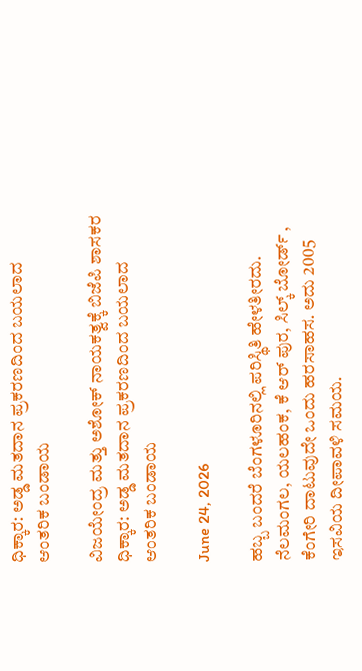ಧಿಕ್ಕಾರ: ಅಡ್ಡ ಮತದಾನ ಪ್ರಕರಣದಿಂದ ಬಯಲಾದ ಆಂತರಿಕ ಬಂಡಾಯ

ವಿಜಯೇಂದ್ರ ಮತ್ತು ಅಶೋಕ್ ನಾಯಕತ್ವಕ್ಕೆ ಬಿಜೆಪಿ ಶಾಸಕರ ಧಿಕ್ಕಾರ: ಅಡ್ಡ ಮತದಾನ ಪ್ರಕರಣದಿಂದ ಬಯಲಾದ ಆಂತರಿಕ ಬಂಡಾಯ

June 24, 2026

ಹಬ್ಬ ಬಂದರೆ ಬೆಂಗಳೂರಿನಲ್ಲಿ ಪರಿಸ್ಥಿತಿ ಹೇಳತೀರದು. ನೆಲಮಂಗಲ, ಯಲಹಂಕ, ಕೆ ಆರ್ ಪುರ, ಸಿಲ್ಕ್ ಬೋರ್ಡ್ , ಕೆಂಗೇರಿ ದಾಟುವುದೇ ಒಂದು ಹರಸಾಹಸ. ಅದು 2005 ಇಸವಿಯ ದೀಪಾವಳಿ ಸಮಯ.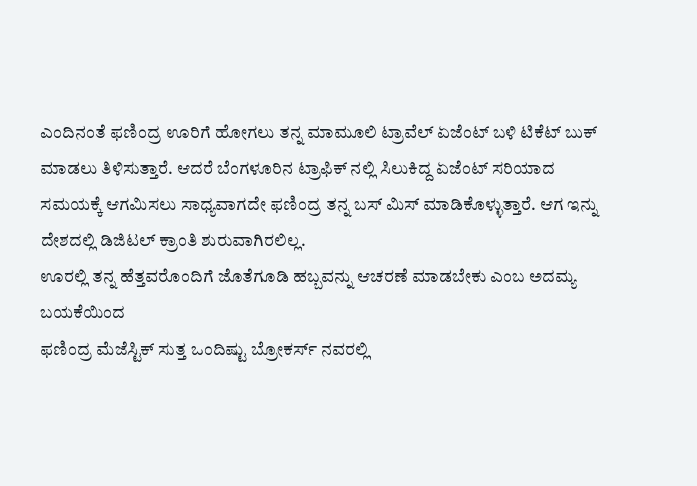ಎಂದಿನಂತೆ ಫಣಿಂದ್ರ ಊರಿಗೆ ಹೋಗಲು ತನ್ನ ಮಾಮೂಲಿ ಟ್ರಾವೆಲ್ ಏಜೆಂಟ್ ಬಳಿ ಟಿಕೆಟ್ ಬುಕ್ ಮಾಡಲು ತಿಳಿಸುತ್ತಾರೆ. ಆದರೆ ಬೆಂಗಳೂರಿನ ಟ್ರಾಫಿಕ್ ನಲ್ಲಿ ಸಿಲುಕಿದ್ದ ಏಜೆಂಟ್ ಸರಿಯಾದ ಸಮಯಕ್ಕೆ ಆಗಮಿಸಲು ಸಾಧ್ಯವಾಗದೇ ಫಣಿಂದ್ರ ತನ್ನ ಬಸ್ ಮಿಸ್ ಮಾಡಿಕೊಳ್ಳುತ್ತಾರೆ. ಆಗ ಇನ್ನು ದೇಶದಲ್ಲಿ ಡಿಜಿಟಲ್ ಕ್ರಾಂತಿ ಶುರುವಾಗಿರಲಿಲ್ಲ.
ಊರಲ್ಲಿ ತನ್ನ ಹೆತ್ತವರೊಂದಿಗೆ‌ ಜೊತೆಗೂಡಿ ಹಬ್ಬವನ್ನು ಆಚರಣೆ ಮಾಡಬೇಕು ಎಂಬ ಅದಮ್ಯ ಬಯಕೆಯಿಂದ
ಫಣಿಂದ್ರ ಮೆಜೆಸ್ಟಿಕ್ ಸುತ್ತ ಒಂದಿಷ್ಟು ಬ್ರೋಕರ್ಸ್ ನವರಲ್ಲಿ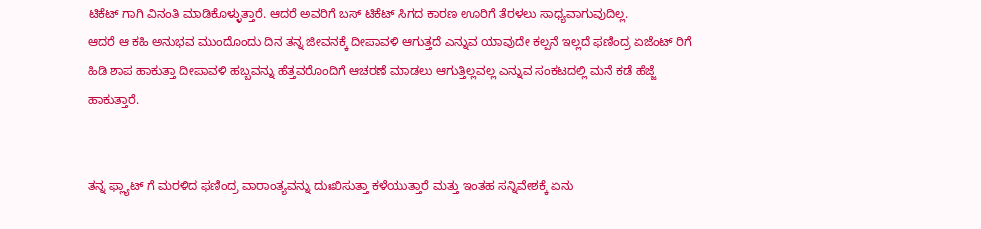ಟಿಕೆಟ್ ಗಾಗಿ ವಿನಂತಿ ಮಾಡಿಕೊಳ್ಳುತ್ತಾರೆ. ಆದರೆ ಅವರಿಗೆ ಬಸ್ ಟಿಕೆಟ್ ಸಿಗದ ಕಾರಣ ಊರಿಗೆ ತೆರಳಲು ಸಾಧ್ಯವಾಗುವುದಿಲ್ಲ.
ಆದರೆ ಆ ಕಹಿ ಅನುಭವ ಮುಂದೊಂದು ದಿನ ತನ್ನ ಜೀವನಕ್ಕೆ ದೀಪಾವಳಿ ಆಗುತ್ತದೆ ಎನ್ನುವ ಯಾವುದೇ ಕಲ್ಪನೆ ಇಲ್ಲದೆ ಫಣಿಂದ್ರ ಏಜೆಂಟ್ ರಿಗೆ ಹಿಡಿ ಶಾಪ ಹಾಕುತ್ತಾ ದೀಪಾವಳಿ ಹಬ್ಬವನ್ನು ಹೆತ್ತವರೊಂದಿಗೆ‌ ಆಚರಣೆ ಮಾಡಲು ಆಗುತ್ತಿಲ್ಲವಲ್ಲ ಎನ್ನುವ ಸಂಕಟದಲ್ಲಿ ಮನೆ ಕಡೆ ಹೆಜ್ಜೆ ಹಾಕುತ್ತಾರೆ.


ತನ್ನ ‌ಫ್ಲ್ಯಾಟ್‌ ಗೆ ಮರಳಿದ ಫಣಿಂದ್ರ ವಾರಾಂತ್ಯವನ್ನು ದುಃಖಿಸುತ್ತಾ ಕಳೆಯುತ್ತಾರೆ ಮತ್ತು ಇಂತಹ ಸನ್ನಿವೇಶಕ್ಕೆ ಏನು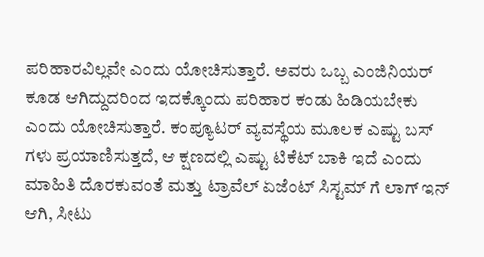ಪರಿಹಾರವಿಲ್ಲವೇ ಎಂದು ಯೋಚಿಸುತ್ತಾರೆ. ಅವರು ಒಬ್ಬ ಎಂಜಿನಿಯರ್ ಕೂಡ ಆಗಿದ್ದುದರಿಂದ ಇದಕ್ಕೊಂದು ಪರಿಹಾರ ಕಂಡು ಹಿಡಿಯಬೇಕು ಎಂದು ಯೋಚಿಸುತ್ತಾರೆ. ಕಂಪ್ಯೂಟರ್ ವ್ಯವಸ್ಥೆಯ ಮೂಲಕ ಎಷ್ಟು ಬಸ್ ಗಳು ಪ್ರಯಾಣಿಸುತ್ತದೆ, ಆ ಕ್ಷಣದಲ್ಲಿ ಎಷ್ಟು ಟಿಕೆಟ್ ಬಾಕಿ ಇದೆ ಎಂದು ಮಾಹಿತಿ ದೊರಕುವಂತೆ ಮತ್ತು ಟ್ರಾವೆಲ್ ಏಜೆಂಟ್ ಸಿಸ್ಟಮ್‌ ಗೆ ಲಾಗ್ ಇನ್ ಆಗಿ, ಸೀಟು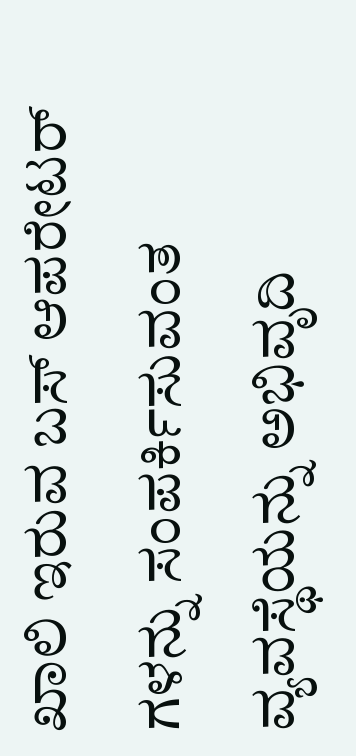ಖಾಲಿ ಇರುವ ಬಸ್ ಆಪರೇಟರ್‌ ಗಳನ್ನು ಸಂಪರ್ಕಿಸುವಂತ ವ್ಯವಸ್ಥೆಯನ್ನು ‌ಅಭಿವೃದಿ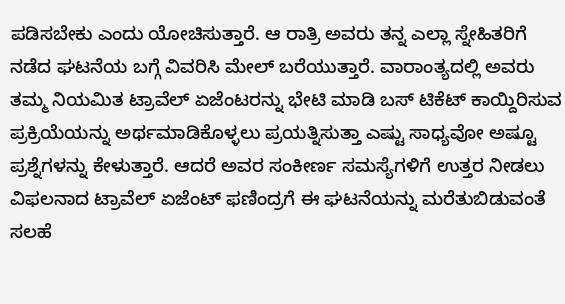ಪಡಿಸಬೇಕು ಎಂದು ಯೋಚಿಸುತ್ತಾರೆ. ಆ ರಾತ್ರಿ ಅವರು ತನ್ನ ಎಲ್ಲಾ ಸ್ನೇಹಿತರಿಗೆ ನಡೆದ ಘಟನೆಯ ಬಗ್ಗೆ ವಿವರಿಸಿ ಮೇಲ್ ಬರೆಯುತ್ತಾರೆ. ವಾರಾಂತ್ಯದಲ್ಲಿ ಅವರು ತಮ್ಮ ನಿಯಮಿತ ಟ್ರಾವೆಲ್ ಏಜೆಂಟರನ್ನು ಭೇಟಿ ಮಾಡಿ ಬಸ್ ಟಿಕೆಟ್ ಕಾಯ್ದಿರಿಸುವ ಪ್ರಕ್ರಿಯೆಯನ್ನು ಅರ್ಥಮಾಡಿಕೊಳ್ಳಲು ಪ್ರಯತ್ನಿಸುತ್ತಾ ಎಷ್ಟು ಸಾಧ್ಯವೋ ಅಷ್ಟೂ ಪ್ರಶ್ನೆಗಳನ್ನು ಕೇಳುತ್ತಾರೆ. ಆದರೆ ಅವರ ಸಂಕೀರ್ಣ ಸಮಸ್ಯೆಗಳಿಗೆ ಉತ್ತರ ನೀಡಲು ವಿಫಲನಾದ ಟ್ರಾವೆಲ್ ಏಜೆಂಟ್ ಫಣಿಂದ್ರಗೆ ಈ ಘಟನೆಯನ್ನು ಮರೆತುಬಿಡುವಂತೆ ಸಲಹೆ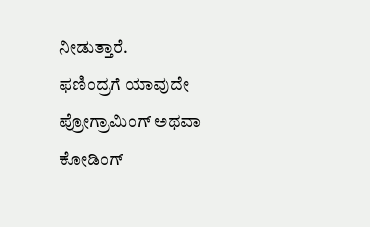ನೀಡುತ್ತಾರೆ.
ಫಣಿಂದ್ರಗೆ ಯಾವುದೇ ಪ್ರೋಗ್ರಾಮಿಂಗ್ ಅಥವಾ ಕೋಡಿಂಗ್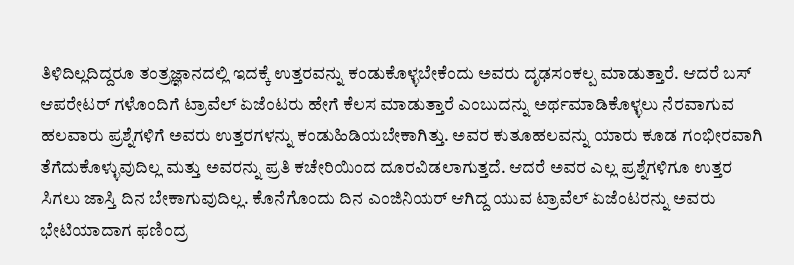ತಿಳಿದಿಲ್ಲದಿದ್ದರೂ ತಂತ್ರಜ್ಞಾನದಲ್ಲಿ ಇದಕ್ಕೆ ಉತ್ತರವನ್ನು ಕಂಡುಕೊಳ್ಳಬೇಕೆಂದು ಅವರು ದೃಢಸಂಕಲ್ಪ ಮಾಡುತ್ತಾರೆ. ಆದರೆ ಬಸ್ ಆಪರೇಟರ್‌ ಗಳೊಂದಿಗೆ ಟ್ರಾವೆಲ್ ಏಜೆಂಟರು ಹೇಗೆ ಕೆಲಸ ಮಾಡುತ್ತಾರೆ ಎಂಬುದನ್ನು ಅರ್ಥಮಾಡಿಕೊಳ್ಳಲು ನೆರವಾಗುವ ಹಲವಾರು ಪ್ರಶ್ನೆಗಳಿಗೆ ಅವರು ಉತ್ತರಗಳನ್ನು ಕಂಡುಹಿಡಿಯಬೇಕಾಗಿತ್ತು. ಅವರ ಕುತೂಹಲವನ್ನು ಯಾರು ಕೂಡ ಗಂಭೀರವಾಗಿ ತೆಗೆದುಕೊಳ್ಳುವುದಿಲ್ಲ ಮತ್ತು ಅವರನ್ನು ಪ್ರತಿ ಕಚೇರಿಯಿಂದ ದೂರವಿಡಲಾಗುತ್ತದೆ. ಆದರೆ ಅವರ ಎಲ್ಲ ಪ್ರಶ್ನೆಗಳಿಗೂ ಉತ್ತರ ಸಿಗಲು ಜಾಸ್ತಿ ದಿನ ಬೇಕಾಗುವುದಿಲ್ಲ. ಕೊನೆಗೊಂದು ದಿನ ಎಂಜಿನಿಯರ್ ಆಗಿದ್ದ ಯುವ ಟ್ರಾವೆಲ್ ಏಜೆಂಟರನ್ನು ಅವರು ಭೇಟಿಯಾದಾಗ ಫಣಿಂದ್ರ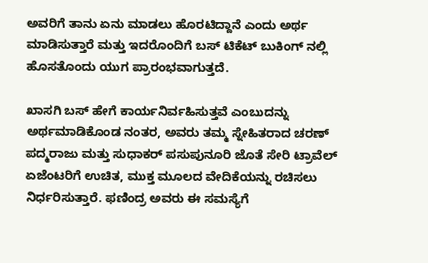ಅವರಿಗೆ ತಾನು ಏನು ಮಾಡಲು ಹೊರಟಿದ್ದಾನೆ ಎಂದು ಅರ್ಥ ಮಾಡಿಸುತ್ತಾರೆ ಮತ್ತು ಇದರೊಂದಿಗೆ ಬಸ್ ಟಿಕೆಟ್ ಬುಕಿಂಗ್ ನಲ್ಲಿ ಹೊಸತೊಂದು ಯುಗ ಪ್ರಾರಂಭವಾಗುತ್ತದೆ.

ಖಾಸಗಿ ಬಸ್ ಹೇಗೆ ಕಾರ್ಯನಿರ್ವಹಿಸುತ್ತವೆ ಎಂಬುದನ್ನು ಅರ್ಥಮಾಡಿಕೊಂಡ ನಂತರ, ಅವರು ತಮ್ಮ ಸ್ನೇಹಿತರಾದ ಚರಣ್ ಪದ್ಮರಾಜು ಮತ್ತು ಸುಧಾಕರ್ ಪಸುಪುನೂರಿ ಜೊತೆ ಸೇರಿ ಟ್ರಾವೆಲ್ ಏಜೆಂಟರಿಗೆ ಉಚಿತ, ಮುಕ್ತ ಮೂಲದ ವೇದಿಕೆಯನ್ನು ರಚಿಸಲು ನಿರ್ಧರಿಸುತ್ತಾರೆ. ಫಣಿಂದ್ರ ಅವರು ಈ ಸಮಸ್ಯೆಗೆ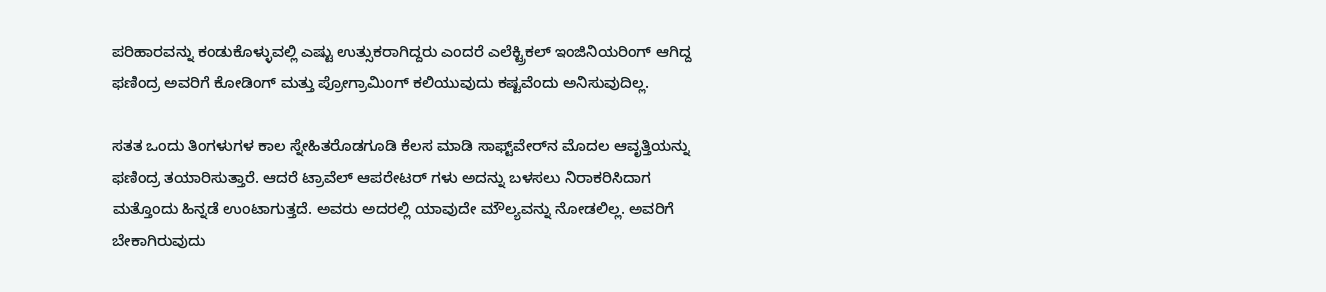ಪರಿಹಾರವನ್ನು ಕಂಡುಕೊಳ್ಳುವಲ್ಲಿ ಎಷ್ಟು ಉತ್ಸುಕರಾಗಿದ್ದರು ಎಂದರೆ ಎಲೆಕ್ಟ್ರಿಕಲ್ ‌ಇಂಜಿನಿಯರಿಂಗ್ ಆಗಿದ್ದ ಫಣಿಂದ್ರ ಅವರಿಗೆ ಕೋಡಿಂಗ್ ಮತ್ತು ಪ್ರೋಗ್ರಾಮಿಂಗ್ ಕಲಿಯುವುದು ಕಷ್ಟವೆಂದು ಅನಿಸುವುದಿಲ್ಲ.

ಸತತ ಒಂದು ತಿಂಗಳುಗಳ ಕಾಲ ಸ್ನೇಹಿತರೊಡಗೂಡಿ ಕೆಲಸ ಮಾಡಿ ಸಾಫ್ಟ್‌ವೇರ್‌ನ ಮೊದಲ ಆವೃತ್ತಿಯನ್ನು ಫಣಿಂದ್ರ ತಯಾರಿಸುತ್ತಾರೆ. ಆದರೆ ಟ್ರಾವೆಲ್ ಆಪರೇಟರ್‌ ಗಳು ಅದನ್ನು ಬಳಸಲು ನಿರಾಕರಿಸಿದಾಗ ಮತ್ತೊಂದು ಹಿನ್ನಡೆ ಉಂಟಾಗುತ್ತದೆ. ಅವರು ಅದರಲ್ಲಿ ಯಾವುದೇ ಮೌಲ್ಯವನ್ನು ನೋಡಲಿಲ್ಲ. ಅವರಿಗೆ ಬೇಕಾಗಿರುವುದು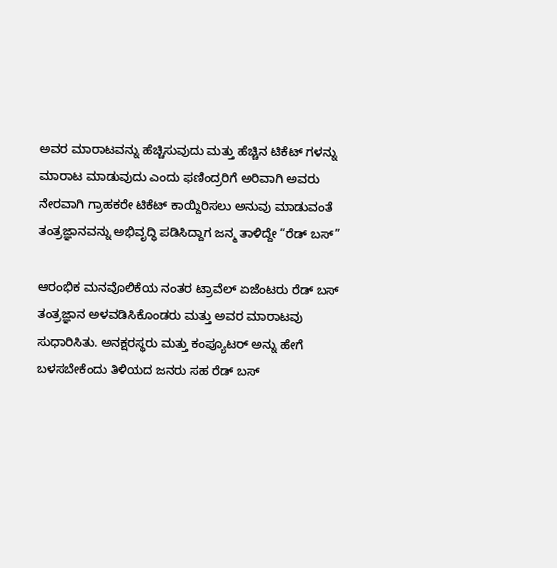ಅವರ ಮಾರಾಟವನ್ನು ಹೆಚ್ಚಿಸುವುದು ಮತ್ತು ಹೆಚ್ಚಿನ ಟಿಕೆಟ್‌ ಗಳನ್ನು ಮಾರಾಟ ಮಾಡುವುದು ಎಂದು ಫಣಿಂದ್ರರಿಗೆ ಅರಿವಾಗಿ ಅವರು ನೇರವಾಗಿ ಗ್ರಾಹಕರೇ ಟಿಕೆಟ್ ಕಾಯ್ದಿರಿಸಲು ಅನುವು ಮಾಡುವಂತೆ ತಂತ್ರಜ್ಞಾನವನ್ನು ಅಭಿವೃದ್ಧಿ ಪಡಿಸಿದ್ದಾಗ ಜನ್ಮ ತಾಳಿದ್ದೇ “ರೆಡ್‌ ಬಸ್”

ಆರಂಭಿಕ ಮನವೊಲಿಕೆಯ ನಂತರ ಟ್ರಾವೆಲ್ ಏಜೆಂಟರು ರೆಡ್ ಬಸ್ ತಂತ್ರಜ್ಞಾನ ಅಳವಡಿಸಿಕೊಂಡರು ಮತ್ತು ಅವರ ಮಾರಾಟವು ಸುಧಾರಿಸಿತು. ಅನಕ್ಷರಸ್ಥರು ಮತ್ತು ಕಂಪ್ಯೂಟರ್ ಅನ್ನು ಹೇಗೆ ಬಳಸಬೇಕೆಂದು ತಿಳಿಯದ ಜನರು ಸಹ ರೆಡ್ ಬಸ್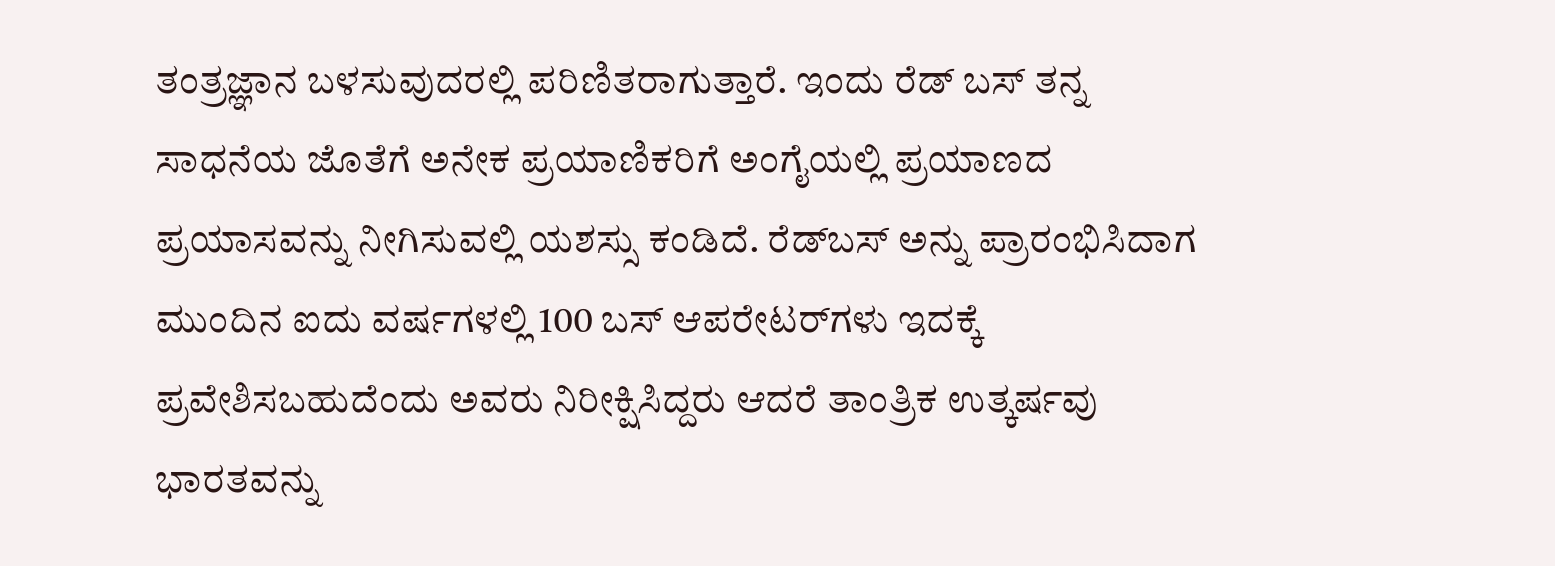ತಂತ್ರಜ್ಞಾನ ಬಳಸುವುದರಲ್ಲಿ ಪರಿಣಿತರಾಗುತ್ತಾರೆ. ಇಂದು ರೆಡ್‌ ಬಸ್‌ ತನ್ನ ಸಾಧನೆಯ ಜೊತೆಗೆ ಅನೇಕ ಪ್ರಯಾಣಿಕರಿಗೆ ಅಂಗೈಯಲ್ಲಿ ಪ್ರಯಾಣದ ಪ್ರಯಾಸವನ್ನು ನೀಗಿಸುವಲ್ಲಿ ಯಶಸ್ಸು ಕಂಡಿದೆ. ರೆಡ್‌ಬಸ್ ಅನ್ನು ಪ್ರಾರಂಭಿಸಿದಾಗ ಮುಂದಿನ ಐದು ವರ್ಷಗಳಲ್ಲಿ 100 ಬಸ್ ಆಪರೇಟರ್‌ಗಳು ಇದಕ್ಕೆ ಪ್ರವೇಶಿಸಬಹುದೆಂದು ಅವರು ನಿರೀಕ್ಷಿಸಿದ್ದರು ಆದರೆ ತಾಂತ್ರಿಕ ಉತ್ಕರ್ಷವು ಭಾರತವನ್ನು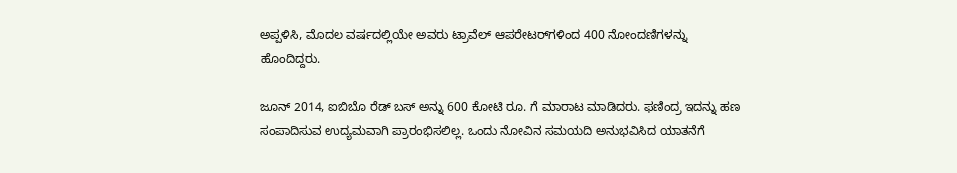ಅಪ್ಪಳಿಸಿ, ಮೊದಲ ವರ್ಷದಲ್ಲಿಯೇ ಅವರು ಟ್ರಾವೆಲ್ ಆಪರೇಟರ್‌ಗಳಿಂದ 400 ನೋಂದಣಿಗಳನ್ನು ಹೊಂದಿದ್ದರು.

ಜೂನ್ 2014, ಐಬಿಬೊ ರೆಡ್ ಬಸ್ ಅನ್ನು 600 ಕೋಟಿ ರೂ. ಗೆ ಮಾರಾಟ ಮಾಡಿದರು. ಫಣಿಂದ್ರ ಇದನ್ನು ಹಣ ಸಂಪಾದಿಸುವ ಉದ್ಯಮವಾಗಿ ಪ್ರಾರಂಭಿಸಲಿಲ್ಲ. ಒಂದು ನೋವಿನ ಸಮಯದಿ ಅನುಭವಿಸಿದ ಯಾತನೆಗೆ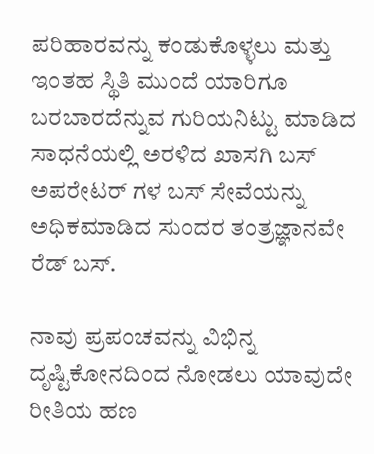ಪರಿಹಾರವನ್ನು ಕಂಡುಕೊಳ್ಳಲು ಮತ್ತು ಇಂತಹ ಸ್ಥಿತಿ ಮುಂದೆ ಯಾರಿಗೂ ಬರಬಾರದೆನ್ನುವ ಗುರಿಯನಿಟ್ಟು ಮಾಡಿದ ಸಾಧನೆಯಲ್ಲಿ ಅರಳಿದ ಖಾಸಗಿ ಬಸ್ ಅಪರೇಟರ್ ಗಳ ಬಸ್ ಸೇವೆಯನ್ನು ಅಧಿಕಮಾಡಿದ ಸುಂದರ ತಂತ್ರಜ್ಞಾನವೇ ರೆಡ್ ಬಸ್.

ನಾವು ಪ್ರಪಂಚವನ್ನು ವಿಭಿನ್ನ ದೃಷ್ಟಿಕೋನದಿಂದ ನೋಡಲು ಯಾವುದೇ ರೀತಿಯ ಹಣ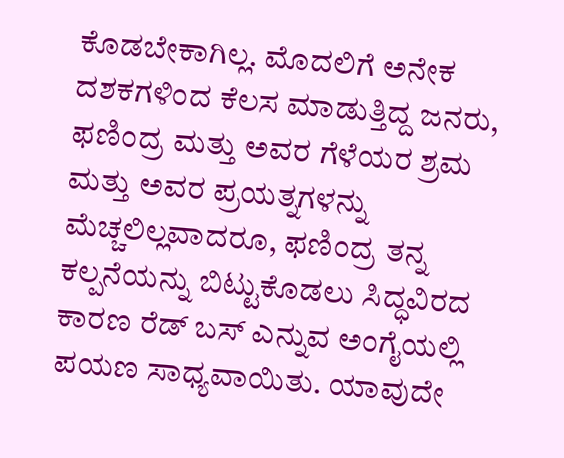ಕೊಡಬೇಕಾಗಿಲ್ಲ. ಮೊದಲಿಗೆ ಅನೇಕ ದಶಕಗಳಿಂದ ಕೆಲಸ ಮಾಡುತ್ತಿದ್ದ ಜನರು, ಫಣಿಂದ್ರ ಮತ್ತು ಅವರ ಗೆಳೆಯರ ಶ್ರಮ ಮತ್ತು ಅವರ ಪ್ರಯತ್ನಗಳನ್ನು ಮೆಚ್ಚಲಿಲ್ಲವಾದರೂ, ಫಣಿಂದ್ರ ತನ್ನ ಕಲ್ಪನೆಯನ್ನು ಬಿಟ್ಟುಕೊಡಲು ಸಿದ್ಧವಿರದ ಕಾರಣ ರೆಡ್ ಬಸ್ ಎನ್ನುವ ಅಂಗೈಯಲ್ಲಿ ಪಯಣ ಸಾಧ್ಯವಾಯಿತು. ಯಾವುದೇ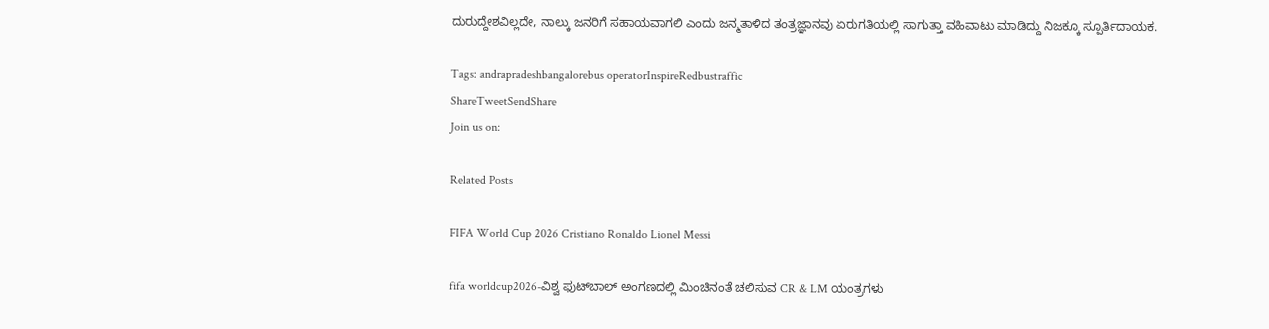ದುರುದ್ದೇಶವಿಲ್ಲದೇ‌, ನಾಲ್ಕು ಜನರಿಗೆ ಸಹಾಯವಾಗಲಿ ಎಂದು ಜನ್ಮತಾಳಿದ ತಂತ್ರಜ್ಞಾನವು ಏರುಗತಿಯಲ್ಲಿ ಸಾಗುತ್ತಾ ವಹಿವಾಟು ಮಾಡಿದ್ದು ನಿಜಕ್ಕೂ ಸ್ಪೂರ್ತಿದಾಯಕ.

Tags: andrapradeshbangalorebus operatorInspireRedbustraffic
ShareTweetSendShare
Join us on:

Related Posts

FIFA World Cup 2026 Cristiano Ronaldo Lionel Messi

fifa worldcup2026-ವಿಶ್ವ ಫುಟ್‍ಬಾಲ್ ಅಂಗಣದಲ್ಲಿ ಮಿಂಚಿನಂತೆ ಚಲಿಸುವ CR & LM ಯಂತ್ರಗಳು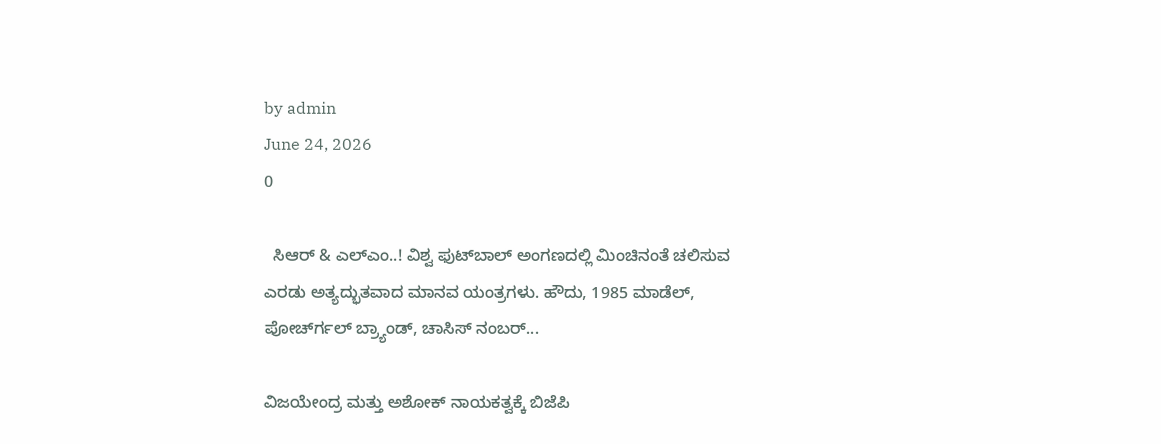by admin
June 24, 2026
0

  ಸಿಆರ್ & ಎಲ್‍ಎಂ..! ವಿಶ್ವ ಫುಟ್‍ಬಾಲ್ ಅಂಗಣದಲ್ಲಿ ಮಿಂಚಿನಂತೆ ಚಲಿಸುವ ಎರಡು ಅತ್ಯದ್ಭುತವಾದ ಮಾನವ ಯಂತ್ರಗಳು. ಹೌದು, 1985 ಮಾಡೆಲ್, ಪೋರ್ಚ್‍ಗಲ್ ಬ್ರ್ಯಾಂಡ್, ಚಾಸಿಸ್ ನಂಬರ್...

ವಿಜಯೇಂದ್ರ ಮತ್ತು ಅಶೋಕ್ ನಾಯಕತ್ವಕ್ಕೆ ಬಿಜೆಪಿ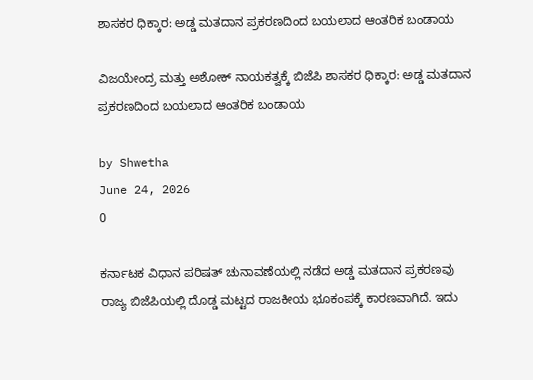ಶಾಸಕರ ಧಿಕ್ಕಾರ: ಅಡ್ಡ ಮತದಾನ ಪ್ರಕರಣದಿಂದ ಬಯಲಾದ ಆಂತರಿಕ ಬಂಡಾಯ

ವಿಜಯೇಂದ್ರ ಮತ್ತು ಅಶೋಕ್ ನಾಯಕತ್ವಕ್ಕೆ ಬಿಜೆಪಿ ಶಾಸಕರ ಧಿಕ್ಕಾರ: ಅಡ್ಡ ಮತದಾನ ಪ್ರಕರಣದಿಂದ ಬಯಲಾದ ಆಂತರಿಕ ಬಂಡಾಯ

by Shwetha
June 24, 2026
0

ಕರ್ನಾಟಕ ವಿಧಾನ ಪರಿಷತ್ ಚುನಾವಣೆಯಲ್ಲಿ ನಡೆದ ಅಡ್ಡ ಮತದಾನ ಪ್ರಕರಣವು ರಾಜ್ಯ ಬಿಜೆಪಿಯಲ್ಲಿ ದೊಡ್ಡ ಮಟ್ಟದ ರಾಜಕೀಯ ಭೂಕಂಪಕ್ಕೆ ಕಾರಣವಾಗಿದೆ. ಇದು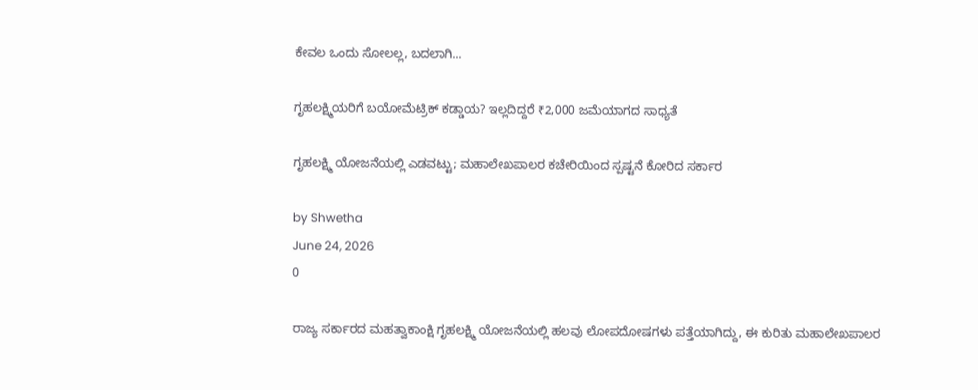ಕೇವಲ ಒಂದು ಸೋಲಲ್ಲ, ಬದಲಾಗಿ...

ಗೃಹಲಕ್ಷ್ಮಿಯರಿಗೆ ಬಯೋಮೆಟ್ರಿಕ್ ಕಡ್ಡಾಯ? ಇಲ್ಲದಿದ್ದರೆ ₹2,000 ಜಮೆಯಾಗದ ಸಾಧ್ಯತೆ

ಗೃಹಲಕ್ಷ್ಮಿ ಯೋಜನೆಯಲ್ಲಿ ಎಡವಟ್ಟು; ಮಹಾಲೇಖಪಾಲರ ಕಚೇರಿಯಿಂದ ಸ್ಪಷ್ಟನೆ ಕೋರಿದ ಸರ್ಕಾರ

by Shwetha
June 24, 2026
0

ರಾಜ್ಯ ಸರ್ಕಾರದ ಮಹತ್ವಾಕಾಂಕ್ಷಿ ಗೃಹಲಕ್ಷ್ಮಿ ಯೋಜನೆಯಲ್ಲಿ ಹಲವು ಲೋಪದೋಷಗಳು ಪತ್ತೆಯಾಗಿದ್ದು, ಈ ಕುರಿತು ಮಹಾಲೇಖಪಾಲರ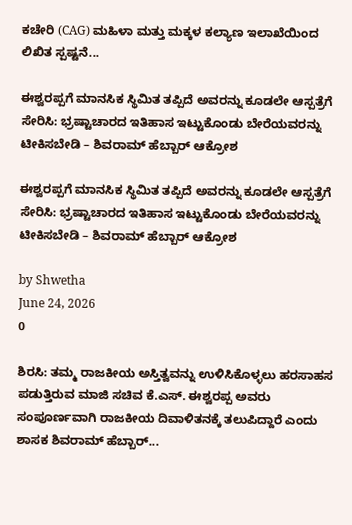ಕಚೇರಿ (CAG) ಮಹಿಳಾ ಮತ್ತು ಮಕ್ಕಳ ಕಲ್ಯಾಣ ಇಲಾಖೆಯಿಂದ ಲಿಖಿತ ಸ್ಪಷ್ಟನೆ...

ಈಶ್ವರಪ್ಪಗೆ ಮಾನಸಿಕ ಸ್ಥಿಮಿತ ತಪ್ಪಿದೆ ಅವರನ್ನು ಕೂಡಲೇ ಆಸ್ಪತ್ರೆಗೆ ಸೇರಿಸಿ: ಭ್ರಷ್ಟಾಚಾರದ ಇತಿಹಾಸ ಇಟ್ಟುಕೊಂಡು ಬೇರೆಯವರನ್ನು ಟೀಕಿಸಬೇಡಿ – ಶಿವರಾಮ್ ಹೆಬ್ಬಾರ್ ಆಕ್ರೋಶ

ಈಶ್ವರಪ್ಪಗೆ ಮಾನಸಿಕ ಸ್ಥಿಮಿತ ತಪ್ಪಿದೆ ಅವರನ್ನು ಕೂಡಲೇ ಆಸ್ಪತ್ರೆಗೆ ಸೇರಿಸಿ: ಭ್ರಷ್ಟಾಚಾರದ ಇತಿಹಾಸ ಇಟ್ಟುಕೊಂಡು ಬೇರೆಯವರನ್ನು ಟೀಕಿಸಬೇಡಿ – ಶಿವರಾಮ್ ಹೆಬ್ಬಾರ್ ಆಕ್ರೋಶ

by Shwetha
June 24, 2026
0

ಶಿರಸಿ: ತಮ್ಮ ರಾಜಕೀಯ ಅಸ್ತಿತ್ವವನ್ನು ಉಳಿಸಿಕೊಳ್ಳಲು ಹರಸಾಹಸ ಪಡುತ್ತಿರುವ ಮಾಜಿ ಸಚಿವ ಕೆ.ಎಸ್. ಈಶ್ವರಪ್ಪ ಅವರು ಸಂಪೂರ್ಣವಾಗಿ ರಾಜಕೀಯ ದಿವಾಳಿತನಕ್ಕೆ ತಲುಪಿದ್ದಾರೆ ಎಂದು ಶಾಸಕ ಶಿವರಾಮ್ ಹೆಬ್ಬಾರ್...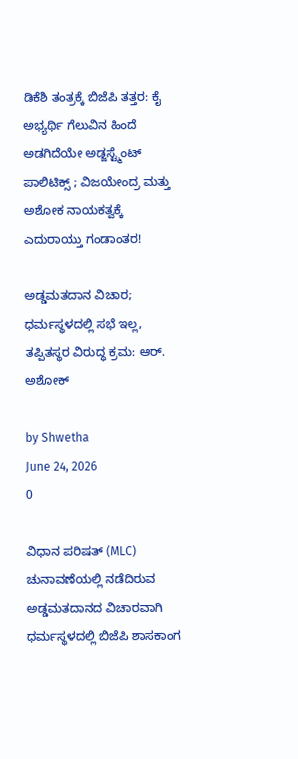ಡಿಕೆಶಿ ತಂತ್ರಕ್ಕೆ ಬಿಜೆಪಿ ತತ್ತರ: ಕೈ ಅಭ್ಯರ್ಥಿ ಗೆಲುವಿನ ಹಿಂದೆ ಅಡಗಿದೆಯೇ ಅಡ್ಜಸ್ಟ್ಮೆಂಟ್ ಪಾಲಿಟಿಕ್ಸ್ ; ವಿಜಯೇಂದ್ರ ಮತ್ತು ಅಶೋಕ ನಾಯಕತ್ವಕ್ಕೆ ಎದುರಾಯ್ತು ಗಂಡಾಂತರ!

ಅಡ್ಡಮತದಾನ ವಿಚಾರ; ಧರ್ಮಸ್ಥಳದಲ್ಲಿ ಸಭೆ ಇಲ್ಲ, ತಪ್ಪಿತಸ್ಥರ ವಿರುದ್ಧ ಕ್ರಮ: ಆರ್. ಅಶೋಕ್

by Shwetha
June 24, 2026
0

ವಿಧಾನ ಪರಿಷತ್ (MLC) ಚುನಾವಣೆಯಲ್ಲಿ ನಡೆದಿರುವ ಅಡ್ಡಮತದಾನದ ವಿಚಾರವಾಗಿ ಧರ್ಮಸ್ಥಳದಲ್ಲಿ ಬಿಜೆಪಿ ಶಾಸಕಾಂಗ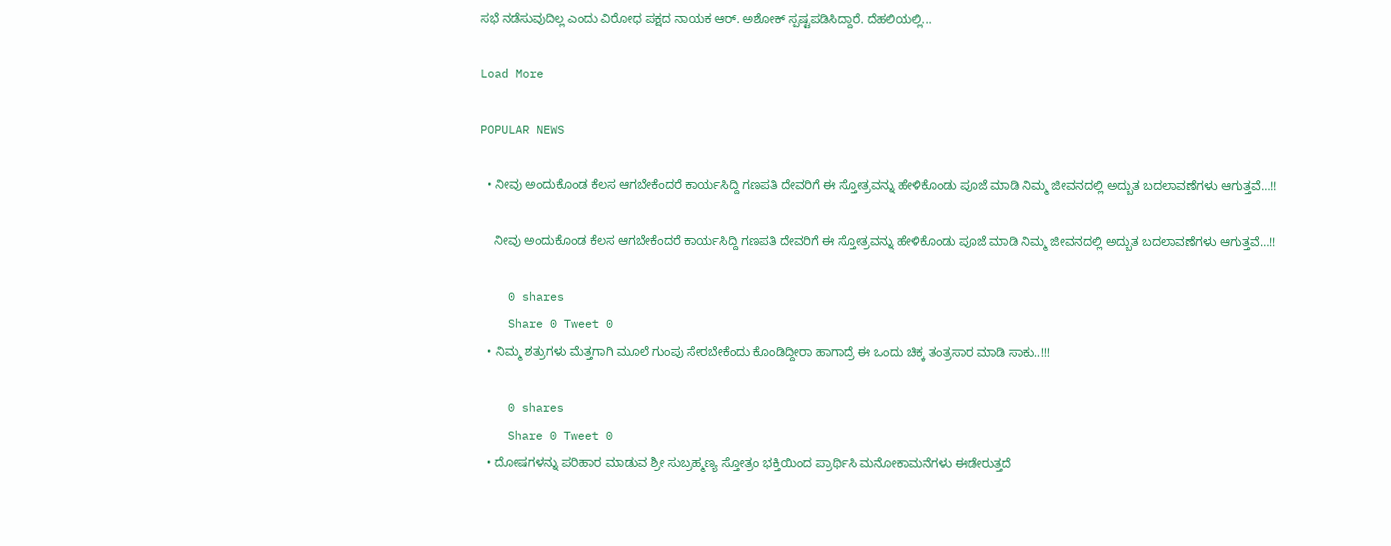ಸಭೆ ನಡೆಸುವುದಿಲ್ಲ ಎಂದು ವಿರೋಧ ಪಕ್ಷದ ನಾಯಕ ಆರ್. ಅಶೋಕ್ ಸ್ಪಷ್ಟಪಡಿಸಿದ್ದಾರೆ. ದೆಹಲಿಯಲ್ಲಿ...

Load More

POPULAR NEWS

  • ನೀವು ಅಂದುಕೊಂಡ ಕೆಲಸ ಆಗಬೇಕೆಂದರೆ ಕಾರ್ಯಸಿದ್ದಿ ಗಣಪತಿ ದೇವರಿಗೆ ಈ ಸ್ತೋತ್ರವನ್ನು ಹೇಳಿಕೊಂಡು ಪೂಜೆ ಮಾಡಿ ನಿಮ್ಮ ಜೀವನದಲ್ಲಿ ಅದ್ಬುತ ಬದಲಾವಣೆಗಳು ಆಗುತ್ತವೆ…!!

    ನೀವು ಅಂದುಕೊಂಡ ಕೆಲಸ ಆಗಬೇಕೆಂದರೆ ಕಾರ್ಯಸಿದ್ದಿ ಗಣಪತಿ ದೇವರಿಗೆ ಈ ಸ್ತೋತ್ರವನ್ನು ಹೇಳಿಕೊಂಡು ಪೂಜೆ ಮಾಡಿ ನಿಮ್ಮ ಜೀವನದಲ್ಲಿ ಅದ್ಬುತ ಬದಲಾವಣೆಗಳು ಆಗುತ್ತವೆ…!!

    0 shares
    Share 0 Tweet 0
  • ನಿಮ್ಮ ಶತ್ರುಗಳು ಮೆತ್ತಗಾಗಿ ಮೂಲೆ ಗುಂಪು ಸೇರಬೇಕೆಂದು ಕೊಂಡಿದ್ದೀರಾ ಹಾಗಾದ್ರೆ ಈ ಒಂದು ಚಿಕ್ಕ ತಂತ್ರಸಾರ ಮಾಡಿ ಸಾಕು..!!!

    0 shares
    Share 0 Tweet 0
  • ದೋಷಗಳನ್ನು ಪರಿಹಾರ ಮಾಡುವ ಶ್ರೀ ಸುಬ್ರಹ್ಮಣ್ಯ ಸ್ತೋತ್ರಂ ಭಕ್ತಿಯಿಂದ ಪ್ರಾರ್ಥಿಸಿ ಮನೋಕಾಮನೆಗಳು ಈಡೇರುತ್ತದೆ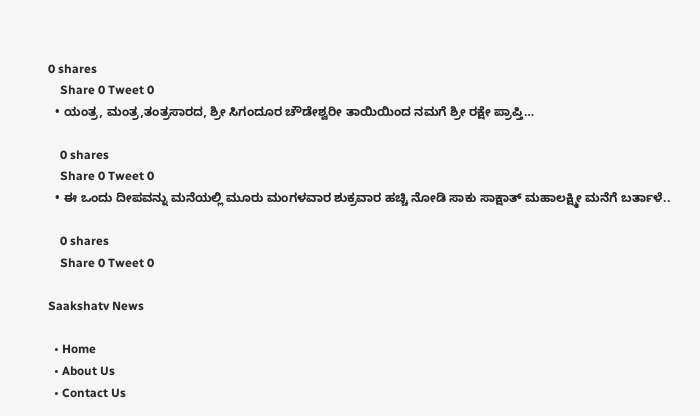0 shares
    Share 0 Tweet 0
  • ಯಂತ್ರ, ಮಂತ್ರ,ತಂತ್ರಸಾರದ, ಶ್ರೀ ಸಿಗಂದೂರ ಚೌಡೇಶ್ವರೀ ತಾಯಿಯಿಂದ ನಮಗೆ ಶ್ರೀ ರಕ್ಷೇ ಪ್ರಾಪ್ತಿ…

    0 shares
    Share 0 Tweet 0
  • ಈ ಒಂದು ದೀಪವನ್ನು ಮನೆಯಲ್ಲಿ ಮೂರು ಮಂಗಳವಾರ ಶುಕ್ರವಾರ ಹಚ್ಚಿ ನೋಡಿ ಸಾಕು ಸಾಕ್ಷಾತ್ ಮಹಾಲಕ್ಷ್ಮೀ ಮನೆಗೆ ಬರ್ತಾಳೆ..

    0 shares
    Share 0 Tweet 0

Saakshatv News

  • Home
  • About Us
  • Contact Us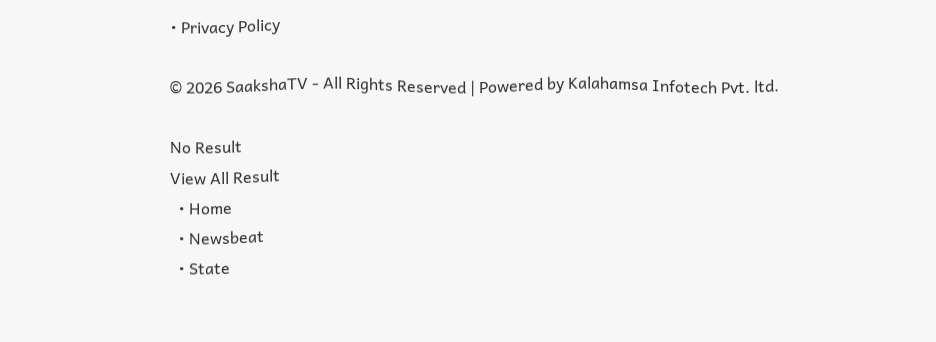• Privacy Policy

© 2026 SaakshaTV - All Rights Reserved | Powered by Kalahamsa Infotech Pvt. ltd.

No Result
View All Result
  • Home
  • Newsbeat
  • State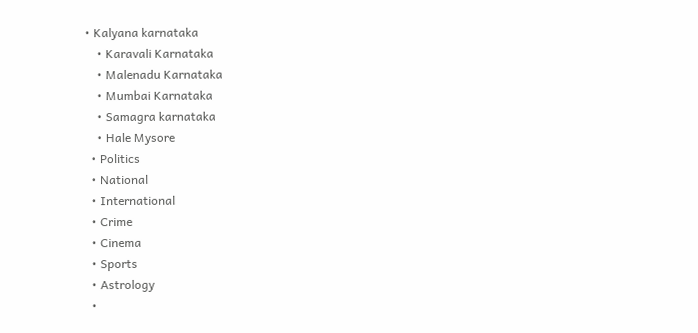• Kalyana karnataka
    • Karavali Karnataka
    • Malenadu Karnataka
    • Mumbai Karnataka
    • Samagra karnataka
    • Hale Mysore
  • Politics
  • National
  • International
  • Crime
  • Cinema
  • Sports
  • Astrology
  •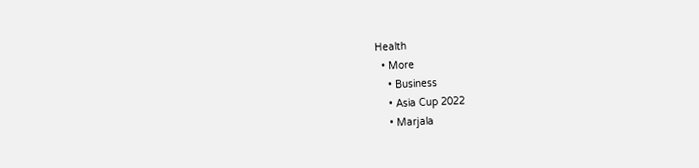Health
  • More
    • Business
    • Asia Cup 2022
    • Marjala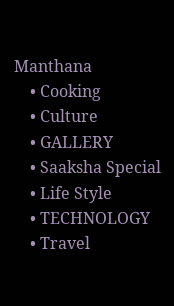Manthana
    • Cooking
    • Culture
    • GALLERY
    • Saaksha Special
    • Life Style
    • TECHNOLOGY
    • Travel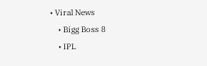• Viral News
    • Bigg Boss 8
    • IPL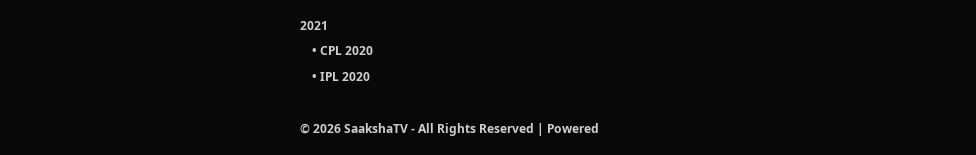2021
    • CPL 2020
    • IPL 2020

© 2026 SaakshaTV - All Rights Reserved | Powered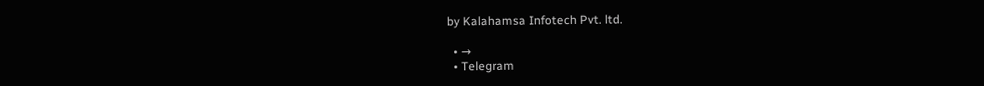by Kalahamsa Infotech Pvt. ltd.

  • →
  • Telegram